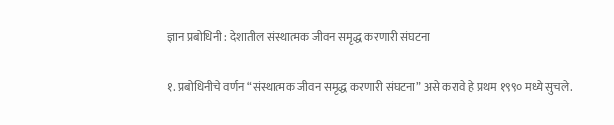ज्ञान प्रबोधिनी : देशातील संस्थात्मक जीवन समृद्ध करणारी संघटना

१. प्रबोधिनीचे वर्णन “संस्थात्मक जीवन समृद्ध करणारी संघटना” असे करावे हे प्रथम १९९० मध्ये सुचले.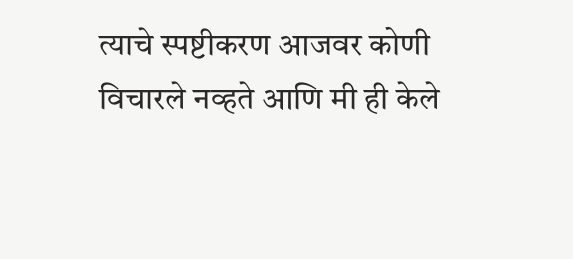त्याचे स्पष्टीकरण आजवर कोणी विचारले नव्हते आणि मी ही केले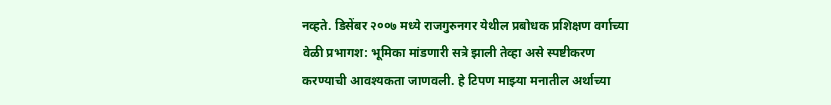नव्हते. डिसेंबर २००७ मध्ये राजगुरुनगर येथील प्रबोधक प्रशिक्षण वर्गाच्या वेळी प्रभागश: भूमिका मांडणारी सत्रे झाली तेव्हा असे स्पष्टीकरण करण्याची आवश्यकता जाणवली. हे टिपण माझ्या मनातील अर्थाच्या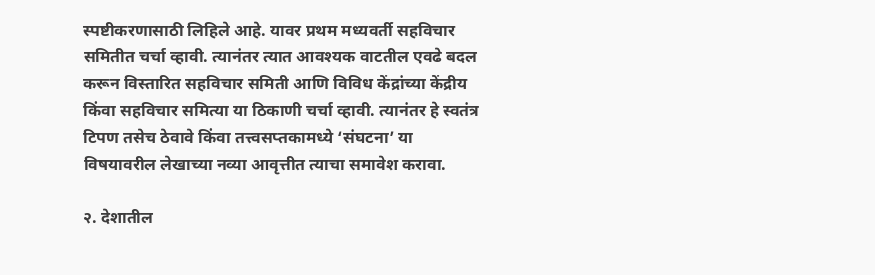स्पष्टीकरणासाठी लिहिले आहे. यावर प्रथम मध्यवर्ती सहविचार समितीत चर्चा व्हावी. त्यानंतर त्यात आवश्यक वाटतील एवढे बदल करून विस्तारित सहविचार समिती आणि विविध केंद्रांच्या केंद्रीय किंवा सहविचार समित्या या ठिकाणी चर्चा व्हावी. त्यानंतर हे स्वतंत्र टिपण तसेच ठेवावे किंवा तत्त्वसप्तकामध्ये ‘संघटना’ या विषयावरील लेखाच्या नव्या आवृत्तीत त्याचा समावेश करावा.

२. देशातील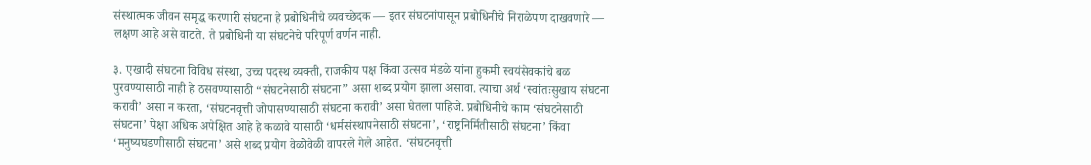संस्थात्मक जीवन समृद्ध करणारी संघटना हे प्रबोधिनीचे व्यवच्छेदक — इतर संघटनांपासून प्रबोधिनीचे निराळेपण दाखवणारे — लक्षण आहे असे वाटते. ते प्रबोधिनी या संघटनेचे परिपूर्ण वर्णन नाही.

३. एखादी संघटना विविध संस्था, उच्च पदस्थ व्यक्ती, राजकीय पक्ष किंवा उत्सव मंडळे यांना हुकमी स्वयंसेवकांचे बळ पुरवण्यासाठी नाही हे ठसवण्यासाठी “संघटनेसाठी संघटना” असा शब्द प्रयोग झाला असावा. त्याचा अर्थ ‘स्वांतःसुखाय संघटना करावी’ असा न करता, ‘संघटनवृत्ती जोपासण्यासाठी संघटना करावी’ असा घेतला पाहिजे. प्रबोधिनीचे काम ‘संघटनेसाठी संघटना’ पेक्षा अधिक अपेक्षित आहे हे कळावे यासाठी ‘धर्मसंस्थापनेसाठी संघटना’, ‘राष्ट्रनिर्मितीसाठी संघटना’ किंवा ‘मनुष्यघडणीसाठी संघटना’ असे शब्द प्रयोग वेळोवेळी वापरले गेले आहेत. ‘संघटनवृत्ती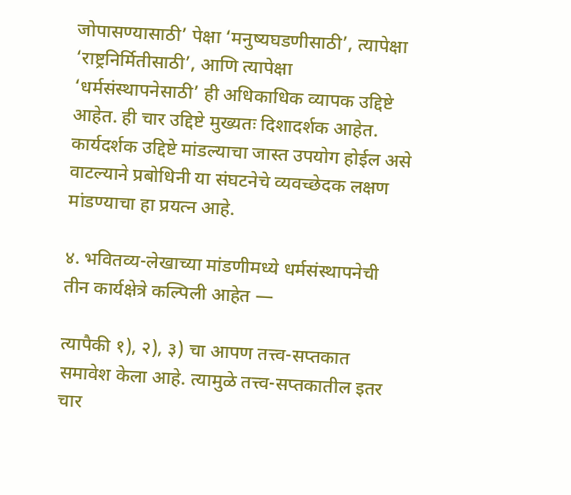जोपासण्यासाठी’ पेक्षा ‘मनुष्यघडणीसाठी’, त्यापेक्षा ‘राष्ट्रनिर्मितीसाठी’, आणि त्यापेक्षा ‘धर्मसंस्थापनेसाठी’ ही अधिकाधिक व्यापक उद्दिष्टे आहेत. ही चार उद्दिष्टे मुख्यतः दिशादर्शक आहेत. कार्यदर्शक उद्दिष्टे मांडल्याचा जास्त उपयोग होईल असे वाटल्याने प्रबोधिनी या संघटनेचे व्यवच्छेदक लक्षण मांडण्याचा हा प्रयत्न आहे.

४. भवितव्य-लेखाच्या मांडणीमध्ये धर्मसंस्थापनेची तीन कार्यक्षेत्रे कल्पिली आहेत —

त्यापैकी १), २), ३) चा आपण तत्त्व-सप्तकात समावेश केला आहे. त्यामुळे तत्त्व-सप्तकातील इतर चार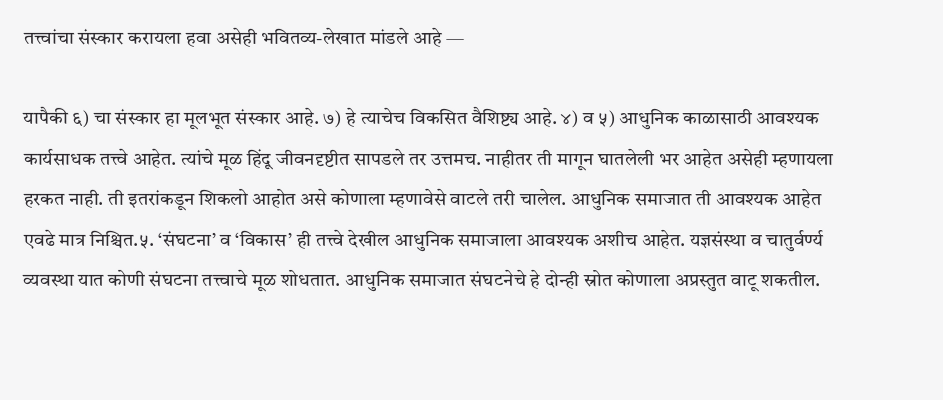तत्त्वांचा संस्कार करायला हवा असेही भवितव्य-लेखात मांडले आहे —

यापैकी ६) चा संस्कार हा मूलभूत संस्कार आहे. ७) हे त्याचेच विकसित वैशिष्ट्य आहे. ४) व ५) आधुनिक काळासाठी आवश्यक कार्यसाधक तत्त्वे आहेत. त्यांचे मूळ हिंदू जीवनदृष्टीत सापडले तर उत्तमच. नाहीतर ती मागून घातलेली भर आहेत असेही म्हणायला हरकत नाही. ती इतरांकडून शिकलो आहोत असे कोणाला म्हणावेसे वाटले तरी चालेल. आधुनिक समाजात ती आवश्यक आहेत एवढे मात्र निश्चित.५. ‘संघटना’ व ‘विकास’ ही तत्त्वे देखील आधुनिक समाजाला आवश्यक अशीच आहेत. यज्ञसंस्था व चातुर्वर्ण्य व्यवस्था यात कोणी संघटना तत्त्वाचे मूळ शोधतात. आधुनिक समाजात संघटनेचे हे दोन्ही स्रोत कोणाला अप्रस्तुत वाटू शकतील.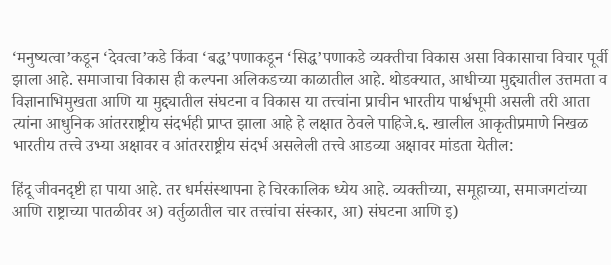‘मनुष्यत्वा’कडून ‘देवत्वा’कडे किंवा ‘बद्ध’पणाकडून ‘सिद्ध’पणाकडे व्यक्तीचा विकास असा विकासाचा विचार पूर्वी झाला आहे. समाजाचा विकास ही कल्पना अलिकडच्या काळातील आहे. थोडक्यात, आधीच्या मुद्द्यातील उत्तमता व विज्ञानाभिमुखता आणि या मुद्द्यातील संघटना व विकास या तत्त्वांना प्राचीन भारतीय पार्श्वभूमी असली तरी आता त्यांना आधुनिक आंतरराष्ट्रीय संदर्भही प्राप्त झाला आहे हे लक्षात ठेवले पाहिजे.६. खालील आकृतीप्रमाणे निखळ भारतीय तत्त्वे उभ्या अक्षावर व आंतरराष्ट्रीय संदर्भ असलेली तत्त्वे आडव्या अक्षावर मांडता येतील:

हिंदू जीवनदृष्टी हा पाया आहे. तर धर्मसंस्थापना हे चिरकालिक ध्येय आहे. व्यक्तीच्या, समूहाच्या, समाजगटांच्या आणि राष्ट्राच्या पातळीवर अ) वर्तुळातील चार तत्त्वांचा संस्कार, आ) संघटना आणि इ)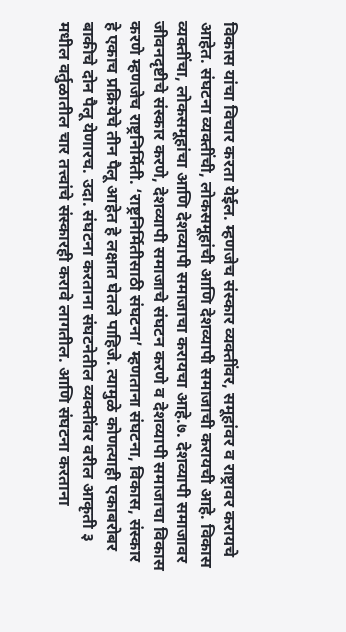विकास यांचा विचार करता येईल. म्हणजेच संस्कार व्यक्तींवर, समूहांवर व राष्ट्रावर करायचे आहेत. संघटना व्यक्तींची, लोकसमूहांची आणि देशव्यापी समाजाची करायची आहे. विकास व्यक्तींचा, लोकसमूहांचा आणि देशव्यापी समाजाचा करायचा आहे.७. देशव्यापी समाजावर जीवनदृष्टीचे संस्कार करणे, देशव्यापी समाजाचे संघटन करणे व देशव्यापी समाजाचा विकास करणे म्हणजेच राष्ट्रनिर्मिती. ‘राष्ट्रनिर्मितीसाठी संघटना’ म्हणताना संघटना, विकास, संस्कार हे एकाच प्रक्रियेचे तीन पैलू आहेत हे लक्षात घेतले पाहिजे. त्यामुळे कोणत्याही एकाबरोबर बाकीचे दोन पैलू येणारच. उदा. संघटना करताना संघटनेतील व्यक्तींवर वरील आकृती ३ मधील वर्तुळातील चार तत्त्वांचे संस्कारही करावे लागतील. आणि संघटना करताना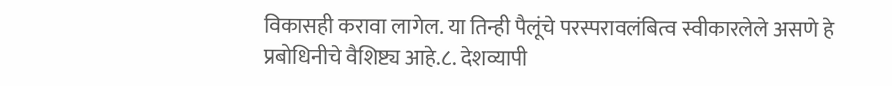विकासही करावा लागेल. या तिन्ही पैलूंचे परस्परावलंबित्व स्वीकारलेले असणे हे प्रबोधिनीचे वैशिष्ट्य आहे.८. देशव्यापी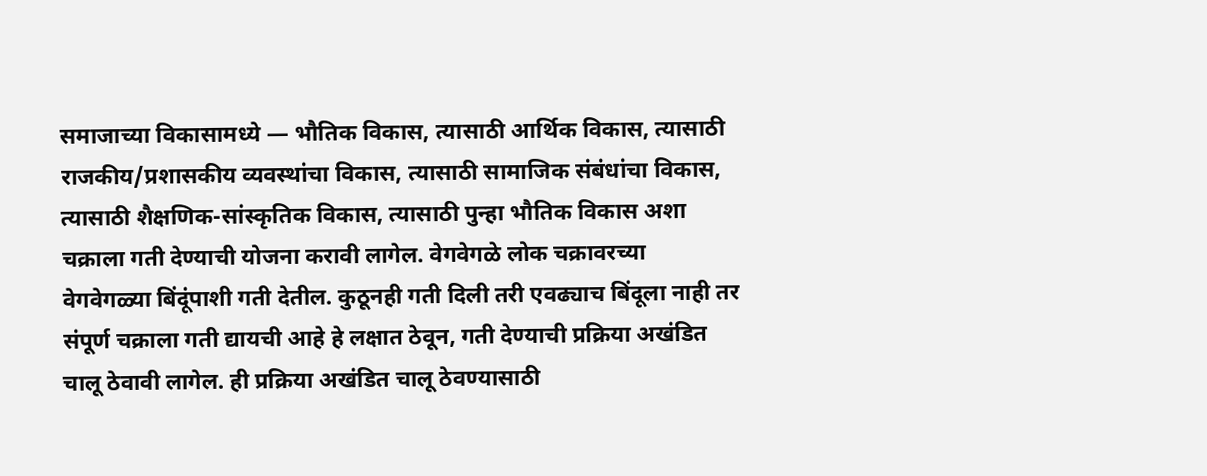समाजाच्या विकासामध्ये — भौतिक विकास, त्यासाठी आर्थिक विकास, त्यासाठी राजकीय/प्रशासकीय व्यवस्थांचा विकास, त्यासाठी सामाजिक संबंधांचा विकास, त्यासाठी शैक्षणिक-सांस्कृतिक विकास, त्यासाठी पुन्हा भौतिक विकास अशा चक्राला गती देण्याची योजना करावी लागेल. वेगवेगळे लोक चक्रावरच्या वेगवेगळ्या बिंदूंपाशी गती देतील. कुठूनही गती दिली तरी एवढ्याच बिंदूला नाही तर संपूर्ण चक्राला गती द्यायची आहे हे लक्षात ठेवून, गती देण्याची प्रक्रिया अखंडित चालू ठेवावी लागेल. ही प्रक्रिया अखंडित चालू ठेवण्यासाठी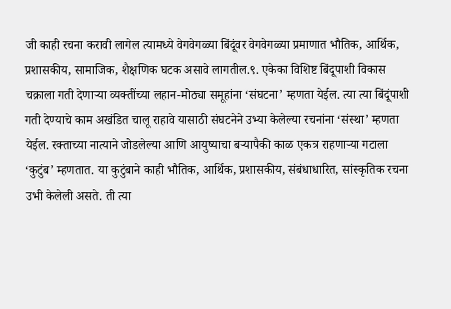जी काही रचना करावी लागेल त्यामध्ये वेगवेगळ्या बिंदूंवर वेगवेगळ्या प्रमाणात भौतिक, आर्थिक, प्रशासकीय, सामाजिक, शैक्षणिक घटक असावे लागतील.९. एकेका विशिष्ट बिंदूपाशी विकास चक्राला गती देणाऱ्या व्यक्तींच्या लहान-मोठ्या समूहांना ‘संघटना’ म्हणता येईल. त्या त्या बिंदूंपाशी गती देण्याचे काम अखंडित चालू राहावे यासाठी संघटनेने उभ्या केलेल्या रचनांना ‘संस्था’ म्हणता येईल. रक्ताच्या नात्याने जोडलेल्या आणि आयुष्याचा बऱ्यापैकी काळ एकत्र राहणाऱ्या गटाला ‘कुटुंब’ म्हणतात. या कुटुंबाने काही भौतिक, आर्थिक, प्रशासकीय, संबंधाधारित, सांस्कृतिक रचना उभी केलेली असते. ती त्या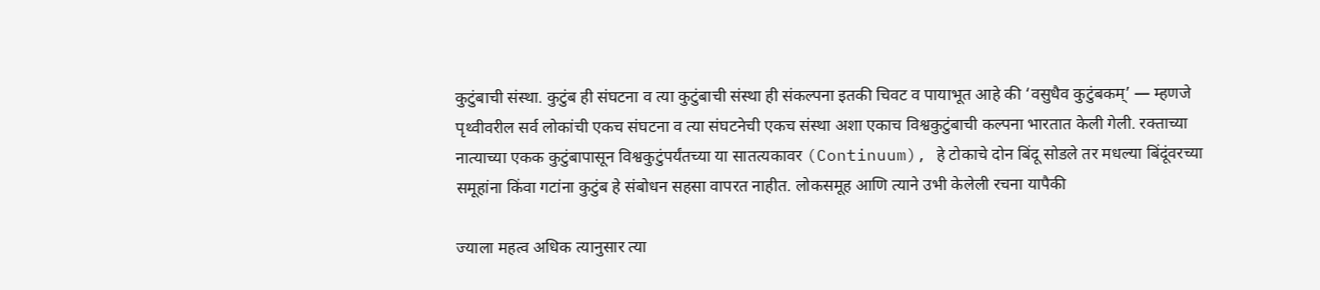कुटुंबाची संस्था. कुटुंब ही संघटना व त्या कुटुंबाची संस्था ही संकल्पना इतकी चिवट व पायाभूत आहे की ‘वसुधैव कुटुंबकम्’ — म्हणजे पृथ्वीवरील सर्व लोकांची एकच संघटना व त्या संघटनेची एकच संस्था अशा एकाच विश्वकुटुंबाची कल्पना भारतात केली गेली. रक्ताच्या नात्याच्या एकक कुटुंबापासून विश्वकुटुंपर्यंतच्या या सातत्यकावर (Continuum), हे टोकाचे दोन बिंदू सोडले तर मधल्या बिंदूंवरच्या समूहांना किंवा गटांना कुटुंब हे संबोधन सहसा वापरत नाहीत. लोकसमूह आणि त्याने उभी केलेली रचना यापैकी

ज्याला महत्व अधिक त्यानुसार त्या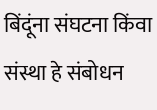बिंदूंना संघटना किंवा संस्था हे संबोधन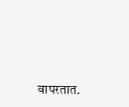वापरतात.